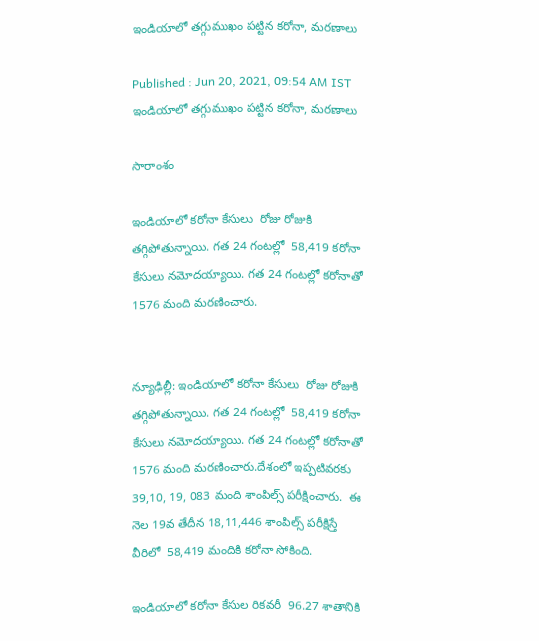ఇండియాలో తగ్గుముఖం పట్టిన కరోనా, మరణాలు

Published : Jun 20, 2021, 09:54 AM IST
ఇండియాలో తగ్గుముఖం పట్టిన కరోనా, మరణాలు

సారాంశం

ఇండియాలో కరోనా కేసులు  రోజు రోజుకి తగ్గిపోతున్నాయి. గత 24 గంటల్లో  58,419 కరోనా కేసులు నమోదయ్యాయి. గత 24 గంటల్లో కరోనాతో 1576 మంది మరణించారు.


న్యూఢిల్లీ: ఇండియాలో కరోనా కేసులు  రోజు రోజుకి తగ్గిపోతున్నాయి. గత 24 గంటల్లో  58,419 కరోనా కేసులు నమోదయ్యాయి. గత 24 గంటల్లో కరోనాతో 1576 మంది మరణించారు.దేశంలో ఇప్పటివరకు 39,10, 19, 083 మంది శాంపిల్స్ పరీక్షించారు.  ఈ నెల 19వ తేదీన 18,11,446 శాంపిల్స్ పరీక్షిస్తే వీరిలో  58,419 మందికి కరోనా సోకింది.

ఇండియాలో కరోనా కేసుల రికవరీ  96.27 శాతానికి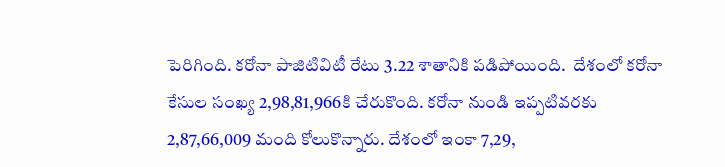పెరిగింది. కరోనా పాజిటివిటీ రేటు 3.22 శాతానికి పడిపోయింది.  దేశంలో కరోనా  కేసుల సంఖ్య 2,98,81,966కి చేరుకొంది. కరోనా నుండి ఇప్పటివరకు  2,87,66,009 మంది కోలుకొన్నారు. దేశంలో ఇంకా 7,29,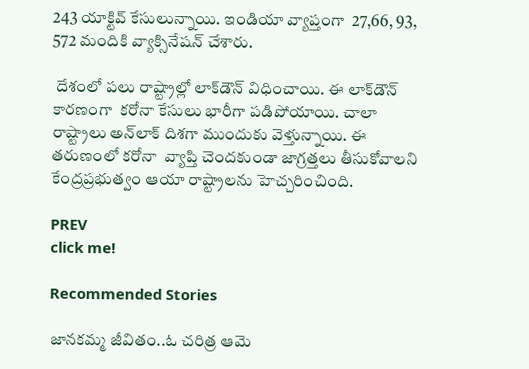243 యాక్టివ్ కేసులున్నాయి. ఇండియా వ్యాప్తంగా  27,66, 93, 572 మందికి వ్యాక్సినేషన్ చేశారు.

 దేశంలో పలు రాష్ట్రాల్లో లాక్‌డౌన్ విధించాయి. ఈ లాక్‌డౌన్ కారణంగా  కరోనా కేసులు భారీగా పడిపోయాయి. చాలా రాష్ట్రాలు అన్‌లాక్ దిశగా ముందుకు వెళ్తున్నాయి. ఈ తరుణంలో కరోనా  వ్యాప్తి చెందకుండా జాగ్రత్తలు తీసుకోవాలని కేంద్రప్రభుత్వం ఆయా రాష్ట్రాలను హెచ్చరించింది.

PREV
click me!

Recommended Stories

జానకమ్మ జీవితం..ఓ చరిత్ర ఆమె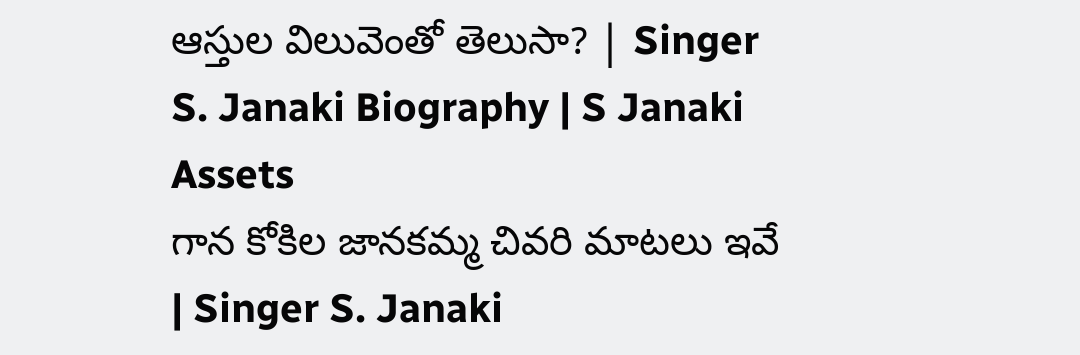ఆస్తుల విలువెంతో తెలుసా? | Singer S. Janaki Biography | S Janaki Assets
గాన కోకిల జానకమ్మ చివరి మాటలు ఇవే | Singer S. Janaki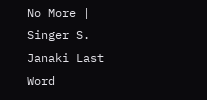No More | Singer S. Janaki Last Word